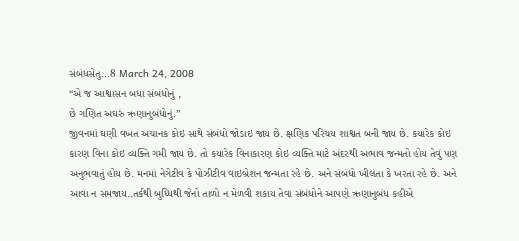સંબંધસેતુ…8 March 24, 2008
“એ જ આશ્વાસન બધા સંબંધોનું ,
છે ગણિત અઘરું ઋણાનુબંધોનું.”
જીવનમાં ઘણી વખત અચાનક કોઇ સાથે સંબંધો જોડાઇ જાય છે. ક્ષણિક પરિચય શાશ્વત બની જાય છે. કયારેક કોઇ કારણ વિના કોઇ વ્યક્તિ ગમી જાય છે. તો કયારેક વિનાકારણ કોઇ વ્યક્તિ માટે અંદરથી અભાવ જન્મતો હોય તેવું પણ અનુભવાતું હોય છે. મનમાં નેગેટીવ કે પોઝીટીવ વાઇબ્રેશન જન્મતા રહે છે. અને સંબંધો ખીલતા કે ખરતા રહે છે. અને આવા ન સમજાય..તર્કથી બુધ્ધિથી જેનો તાળો ન મેળવી શકાય તેવા સંબંધોને આપણે ઋણાનુબંધ કહીએ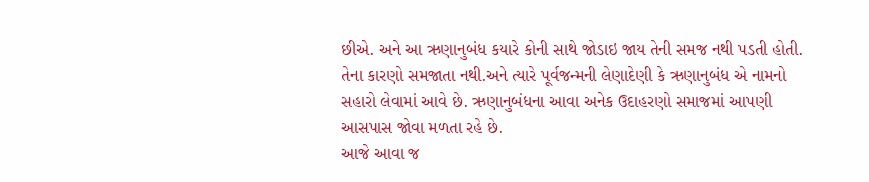છીએ. અને આ ઋણાનુબંધ કયારે કોની સાથે જોડાઇ જાય તેની સમજ નથી પડતી હોતી. તેના કારણો સમજાતા નથી.અને ત્યારે પૂર્વજન્મની લેણાદેણી કે ઋણાનુબંધ એ નામનો સહારો લેવામાં આવે છે. ઋણાનુબંધના આવા અનેક ઉદાહરણો સમાજમાં આપણી આસપાસ જોવા મળતા રહે છે.
આજે આવા જ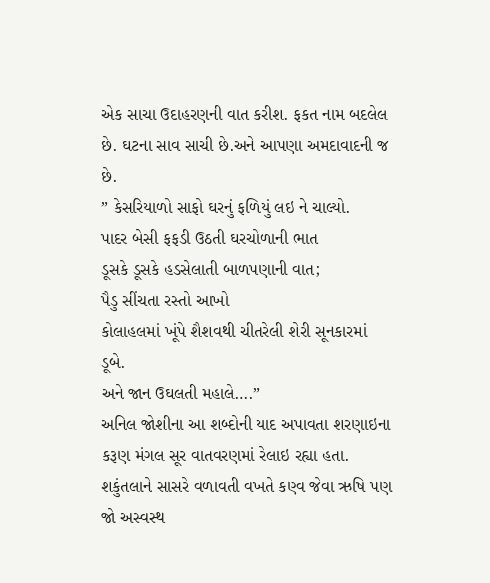એક સાચા ઉદાહરણની વાત કરીશ. ફકત નામ બદલેલ છે. ઘટના સાવ સાચી છે.અને આપણા અમદાવાદની જ છે.
” કેસરિયાળો સાફો ઘરનું ફળિયું લઇ ને ચાલ્યો.
પાદર બેસી ફફડી ઉઠતી ઘરચોળાની ભાત
ડૂસકે ડૂસકે હડસેલાતી બાળપણાની વાત;
પૈડુ સીંચતા રસ્તો આખો
કોલાહલમાં ખૂંપે શૈશવથી ચીતરેલી શેરી સૂનકારમાં ડૂબે.
અને જાન ઉઘલતી મહાલે….”
અનિલ જોશીના આ શબ્દોની યાદ અપાવતા શરણાઇના કરૂણ મંગલ સૂર વાતવરણમાં રેલાઇ રહ્યા હતા. શકુંતલાને સાસરે વળાવતી વખતે કણ્વ જેવા ઋષિ પણ જો અસ્વસ્થ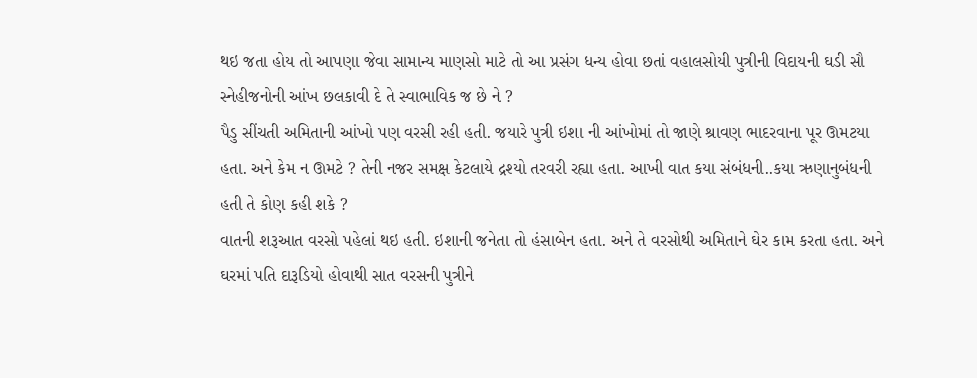થઇ જતા હોય તો આપણા જેવા સામાન્ય માણસો માટે તો આ પ્રસંગ ધન્ય હોવા છતાં વહાલસોયી પુત્રીની વિદાયની ઘડી સૌ સ્નેહીજનોની આંખ છલકાવી દે તે સ્વાભાવિક જ છે ને ?
પૈડુ સીંચતી અમિતાની આંખો પણ વરસી રહી હતી. જયારે પુત્રી ઇશા ની આંખોમાં તો જાણે શ્રાવણ ભાદરવાના પૂર ઊમટયા હતા. અને કેમ ન ઊમટે ? તેની નજર સમક્ષ કેટલાયે દ્રશ્યો તરવરી રહ્યા હતા. આખી વાત કયા સંબંધની..કયા ઋણાનુબંધની હતી તે કોણ કહી શકે ?
વાતની શરૂઆત વરસો પહેલાં થઇ હતી. ઇશાની જનેતા તો હંસાબેન હતા. અને તે વરસોથી અમિતાને ઘેર કામ કરતા હતા. અને ઘરમાં પતિ દારૂડિયો હોવાથી સાત વરસની પુત્રીને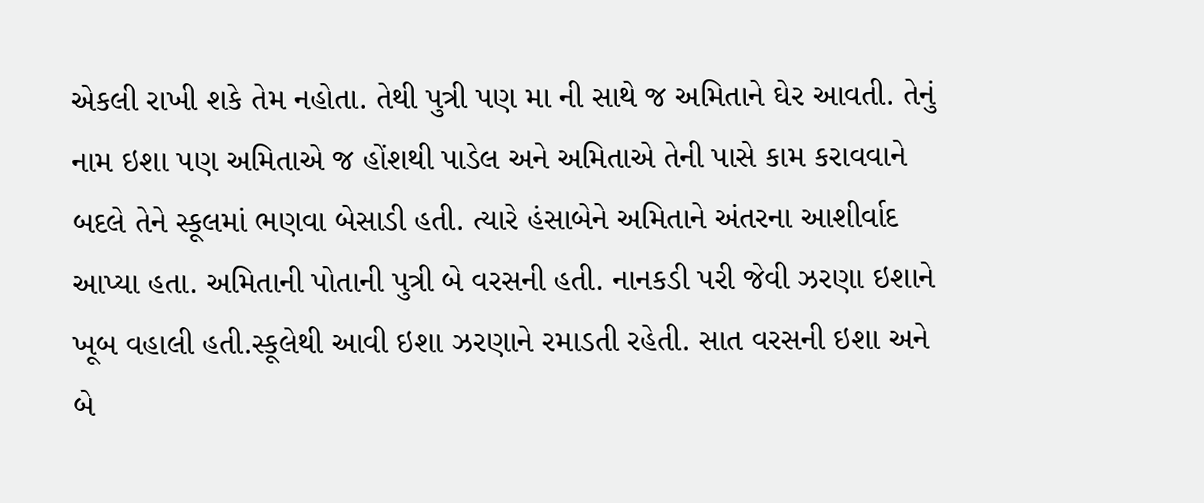એકલી રાખી શકે તેમ નહોતા. તેથી પુત્રી પણ મા ની સાથે જ અમિતાને ઘેર આવતી. તેનું નામ ઇશા પણ અમિતાએ જ હોંશથી પાડેલ અને અમિતાએ તેની પાસે કામ કરાવવાને બદલે તેને સ્કૂલમાં ભણવા બેસાડી હતી. ત્યારે હંસાબેને અમિતાને અંતરના આશીર્વાદ આપ્યા હતા. અમિતાની પોતાની પુત્રી બે વરસની હતી. નાનકડી પરી જેવી ઝરણા ઇશાને ખૂબ વહાલી હતી.સ્કૂલેથી આવી ઇશા ઝરણાને રમાડતી રહેતી. સાત વરસની ઇશા અને બે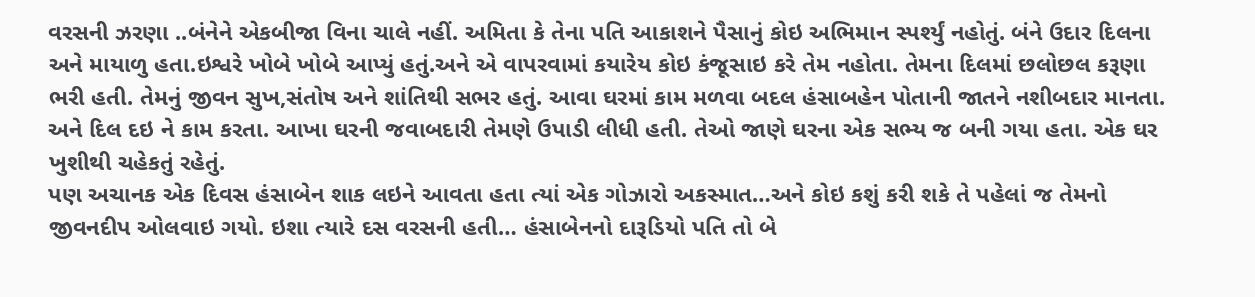વરસની ઝરણા ..બંનેને એકબીજા વિના ચાલે નહીં. અમિતા કે તેના પતિ આકાશને પૈસાનું કોઇ અભિમાન સ્પર્શ્યું નહોતું. બંને ઉદાર દિલના અને માયાળુ હતા.ઇશ્વરે ખોબે ખોબે આપ્યું હતું.અને એ વાપરવામાં કયારેય કોઇ કંજૂસાઇ કરે તેમ નહોતા. તેમના દિલમાં છલોછલ કરૂણા ભરી હતી. તેમનું જીવન સુખ,સંતોષ અને શાંતિથી સભર હતું. આવા ઘરમાં કામ મળવા બદલ હંસાબહેન પોતાની જાતને નશીબદાર માનતા. અને દિલ દઇ ને કામ કરતા. આખા ઘરની જવાબદારી તેમણે ઉપાડી લીધી હતી. તેઓ જાણે ઘરના એક સભ્ય જ બની ગયા હતા. એક ઘર ખુશીથી ચહેકતું રહેતું.
પણ અચાનક એક દિવસ હંસાબેન શાક લઇને આવતા હતા ત્યાં એક ગોઝારો અકસ્માત…અને કોઇ કશું કરી શકે તે પહેલાં જ તેમનો જીવનદીપ ઓલવાઇ ગયો. ઇશા ત્યારે દસ વરસની હતી… હંસાબેનનો દારૂડિયો પતિ તો બે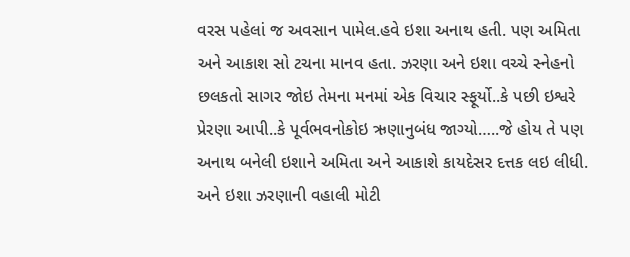વરસ પહેલાં જ અવસાન પામેલ.હવે ઇશા અનાથ હતી. પણ અમિતા અને આકાશ સો ટચના માનવ હતા. ઝરણા અને ઇશા વચ્ચે સ્નેહનો છલકતો સાગર જોઇ તેમના મનમાં એક વિચાર સ્ફૂર્યો..કે પછી ઇશ્વરે પ્રેરણા આપી..કે પૂર્વભવનોકોઇ ઋણાનુબંધ જાગ્યો…..જે હોય તે પણ અનાથ બનેલી ઇશાને અમિતા અને આકાશે કાયદેસર દત્તક લઇ લીધી. અને ઇશા ઝરણાની વહાલી મોટી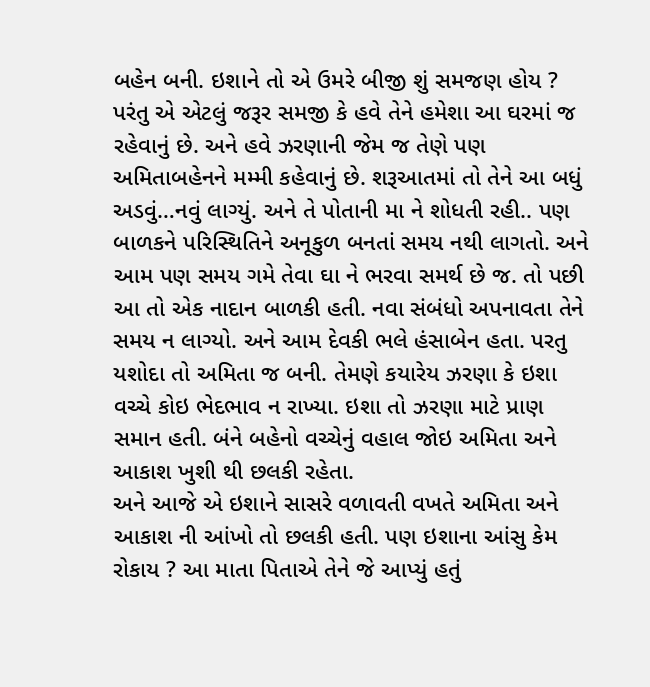બહેન બની. ઇશાને તો એ ઉમરે બીજી શું સમજણ હોય ? પરંતુ એ એટલું જરૂર સમજી કે હવે તેને હમેશા આ ઘરમાં જ રહેવાનું છે. અને હવે ઝરણાની જેમ જ તેણે પણ અમિતાબહેનને મમ્મી કહેવાનું છે. શરૂઆતમાં તો તેને આ બધું અડવું…નવું લાગ્યું. અને તે પોતાની મા ને શોધતી રહી.. પણ બાળકને પરિસ્થિતિને અનૂકુળ બનતાં સમય નથી લાગતો. અને આમ પણ સમય ગમે તેવા ઘા ને ભરવા સમર્થ છે જ. તો પછી આ તો એક નાદાન બાળકી હતી. નવા સંબંધો અપનાવતા તેને સમય ન લાગ્યો. અને આમ દેવકી ભલે હંસાબેન હતા. પરતુ યશોદા તો અમિતા જ બની. તેમણે કયારેય ઝરણા કે ઇશા વચ્ચે કોઇ ભેદભાવ ન રાખ્યા. ઇશા તો ઝરણા માટે પ્રાણ સમાન હતી. બંને બહેનો વચ્ચેનું વહાલ જોઇ અમિતા અને આકાશ ખુશી થી છલકી રહેતા.
અને આજે એ ઇશાને સાસરે વળાવતી વખતે અમિતા અને આકાશ ની આંખો તો છલકી હતી. પણ ઇશાના આંસુ કેમ રોકાય ? આ માતા પિતાએ તેને જે આપ્યું હતું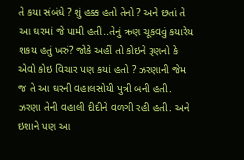તે કયા સંબંધે ? શું હક્ક હતો તેનો ? અને છતાં તે આ ઘરમાં જે પામી હતી..તેનું ઋણ ચૂકવવું કયારેય શકય હતું ખરું? જોકે અહીં તો કોઇને રૂણનો કે એવો કોઇ વિચાર પણ કયાં હતો ? ઝરણાની જેમ જ તે આ ઘરની વહાલસોયી પુત્રી બની હતી. ઝરણા તેની વહાલી દીદીને વળગી રહી હતી. અને ઇશાને પણ આ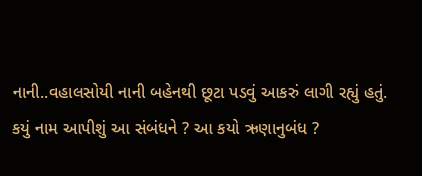નાની..વહાલસોયી નાની બહેનથી છૂટા પડવું આકરું લાગી રહ્યું હતું.
કયું નામ આપીશું આ સંબંધને ? આ કયો ઋણાનુબંધ ?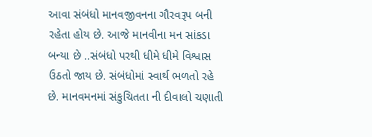આવા સંબંધો માનવજીવનના ગૌરવરૂપ બની રહેતા હોય છે. આજે માનવીના મન સાંકડા બન્યા છે ..સંબંધો પરથી ધીમે ધીમે વિશ્વાસ ઉઠતો જાય છે. સંબંધોમાં સ્વાર્થ ભળતો રહે છે. માનવમનમાં સંકુચિતતા ની દીવાલો ચણાતી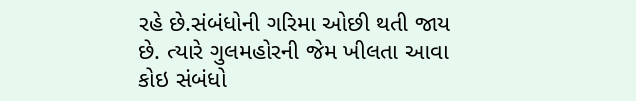રહે છે.સંબંધોની ગરિમા ઓછી થતી જાય છે. ત્યારે ગુલમહોરની જેમ ખીલતા આવા કોઇ સંબંધો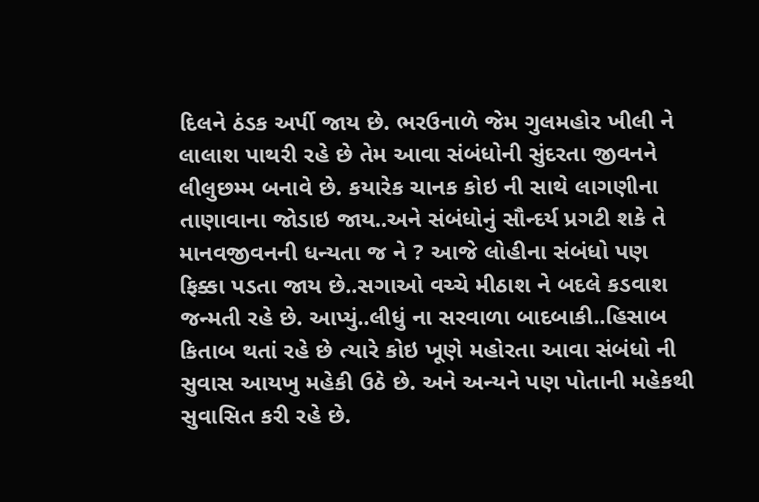દિલને ઠંડક અર્પી જાય છે. ભરઉનાળે જેમ ગુલમહોર ખીલી ને લાલાશ પાથરી રહે છે તેમ આવા સંબંધોની સુંદરતા જીવનને લીલુછમ્મ બનાવે છે. કયારેક ચાનક કોઇ ની સાથે લાગણીના તાણાવાના જોડાઇ જાય..અને સંબંધોનું સૌન્દર્ય પ્રગટી શકે તે માનવજીવનની ધન્યતા જ ને ? આજે લોહીના સંબંધો પણ ફિક્કા પડતા જાય છે..સગાઓ વચ્ચે મીઠાશ ને બદલે કડવાશ જન્મતી રહે છે. આપ્યું..લીધું ના સરવાળા બાદબાકી..હિસાબ કિતાબ થતાં રહે છે ત્યારે કોઇ ખૂણે મહોરતા આવા સંબંધો ની સુવાસ આયખુ મહેકી ઉઠે છે. અને અન્યને પણ પોતાની મહેકથી સુવાસિત કરી રહે છે.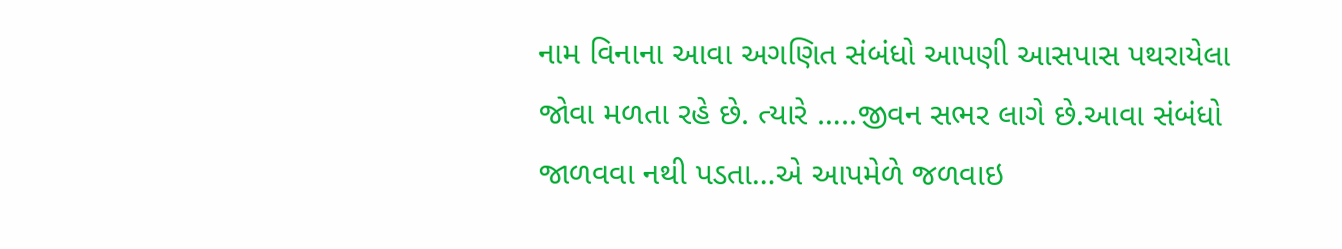નામ વિનાના આવા અગણિત સંબંધો આપણી આસપાસ પથરાયેલા જોવા મળતા રહે છે. ત્યારે …..જીવન સભર લાગે છે.આવા સંબંધો જાળવવા નથી પડતા…એ આપમેળે જળવાઇ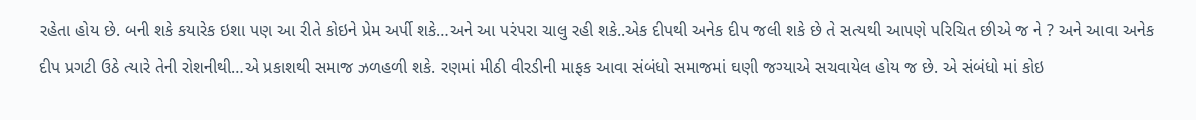રહેતા હોય છે. બની શકે કયારેક ઇશા પણ આ રીતે કોઇને પ્રેમ અર્પી શકે…અને આ પરંપરા ચાલુ રહી શકે..એક દીપથી અનેક દીપ જલી શકે છે તે સત્યથી આપણે પરિચિત છીએ જ ને ? અને આવા અનેક દીપ પ્રગટી ઉઠે ત્યારે તેની રોશનીથી…એ પ્રકાશથી સમાજ ઝળહળી શકે. રણમાં મીઠી વીરડીની માફક આવા સંબંધો સમાજમાં ઘણી જગ્યાએ સચવાયેલ હોય જ છે. એ સંબંધો માં કોઇ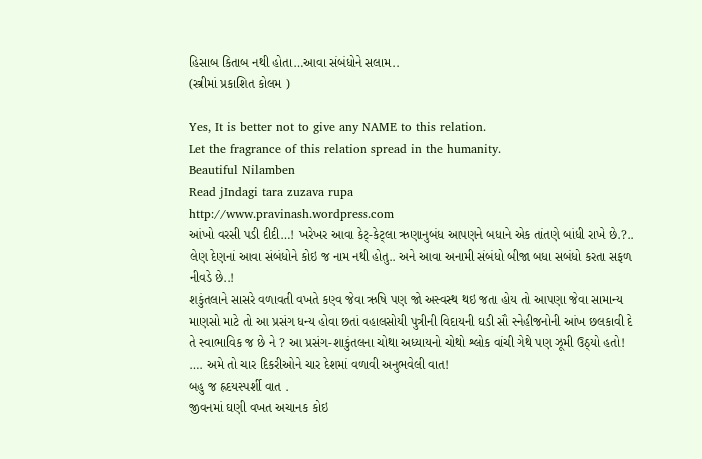હિસાબ કિતાબ નથી હોતા…આવા સંબંધોને સલામ..
(સ્ત્રીમાં પ્રકાશિત કોલમ )

Yes, It is better not to give any NAME to this relation.
Let the fragrance of this relation spread in the humanity.
Beautiful Nilamben
Read jIndagi tara zuzava rupa
http://www.pravinash.wordpress.com
આંખો વરસી પડી દીદી…! ખરેખર આવા કેટ્-કેટ્લા ઋણાનુબંધ આપણને બધાને એક તાંતણે બાંધી રાખે છે.?.. લેણ દેણનાં આવા સંબંધોને કોઇ જ નામ નથી હોતુ.. અને આવા અનામી સંબંધો બીજા બધા સબંધો કરતા સફળ નીવડે છે..!
શકુંતલાને સાસરે વળાવતી વખતે કણ્વ જેવા ઋષિ પણ જો અસ્વસ્થ થઇ જતા હોય તો આપણા જેવા સામાન્ય માણસો માટે તો આ પ્રસંગ ધન્ય હોવા છતાં વહાલસોયી પુત્રીની વિદાયની ઘડી સૌ સ્નેહીજનોની આંખ છલકાવી દે તે સ્વાભાવિક જ છે ને ? આ પ્રસંગ-શાકુંતલના ચોથા અધ્યાયનો ચોથો શ્લોક વાંચી ગેથે પણ ઝૂમી ઉઠ્યો હતો!
…. અમે તો ચાર દિકરીઓને ચાર દેશમાં વળાવી અનુભવેલી વાત!
બહુ જ હ્રદયસ્પર્શી વાત .
જીવનમાં ઘણી વખત અચાનક કોઇ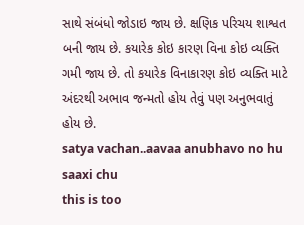સાથે સંબંધો જોડાઇ જાય છે. ક્ષણિક પરિચય શાશ્વત બની જાય છે. કયારેક કોઇ કારણ વિના કોઇ વ્યક્તિ ગમી જાય છે. તો કયારેક વિનાકારણ કોઇ વ્યક્તિ માટે અંદરથી અભાવ જન્મતો હોય તેવું પણ અનુભવાતું હોય છે.
satya vachan..aavaa anubhavo no hu saaxi chu
this is too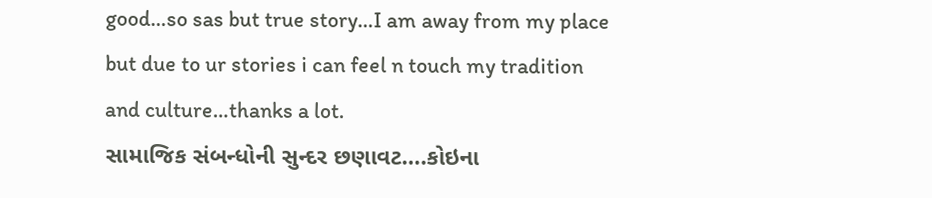good…so sas but true story…I am away from my place but due to ur stories i can feel n touch my tradition and culture…thanks a lot.
સામાજિક સંબન્ધોની સુન્દર છણાવટ….કોઇના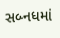સબ્નધમાં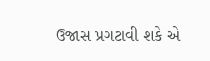ઉજાસ પ્રગટાવી શકે એ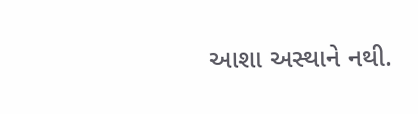આશા અસ્થાને નથી.